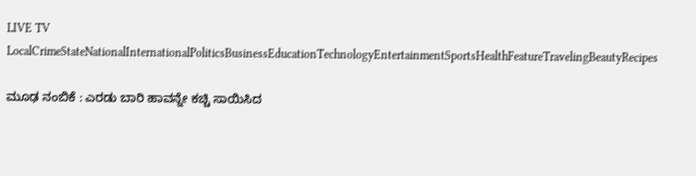LIVE TV LocalCrimeStateNationalInternationalPoliticsBusinessEducationTechnologyEntertainmentSportsHealthFeatureTravelingBeautyRecipes

ಮೂಢ ನಂಬಿಕೆ : ಎರಡು ಬಾರಿ ಹಾವನ್ನೇ ಕಚ್ಚಿ ಸಾಯಿಸಿದ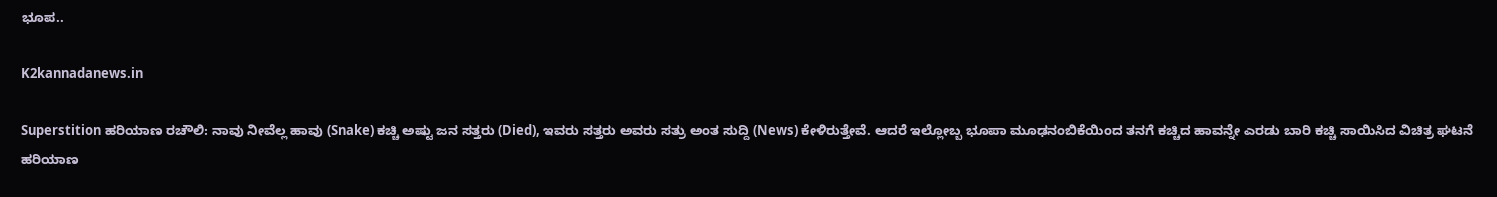ಭೂಪ..

K2kannadanews.in

Superstition ಹರಿಯಾಣ ರಚೌಲಿ: ನಾವು ನೀವೆಲ್ಲ ಹಾವು (Snake) ಕಚ್ಚಿ ಅಷ್ಟು ಜನ ಸತ್ತರು (Died), ಇವರು ಸತ್ತರು ಅವರು ಸತ್ರು ಅಂತ ಸುದ್ದಿ (News) ಕೇಳಿರುತ್ತೇವೆ. ಆದರೆ ಇಲ್ಲೋಬ್ಬ ಭೂಪಾ ಮೂಢನಂಬಿಕೆಯಿಂದ ತನಗೆ ಕಚ್ಚಿದ ಹಾವನ್ನೇ ಎರಡು ಬಾರಿ ಕಚ್ಚಿ ಸಾಯಿಸಿದ ವಿಚಿತ್ರ ಘಟನೆ ಹರಿಯಾಣ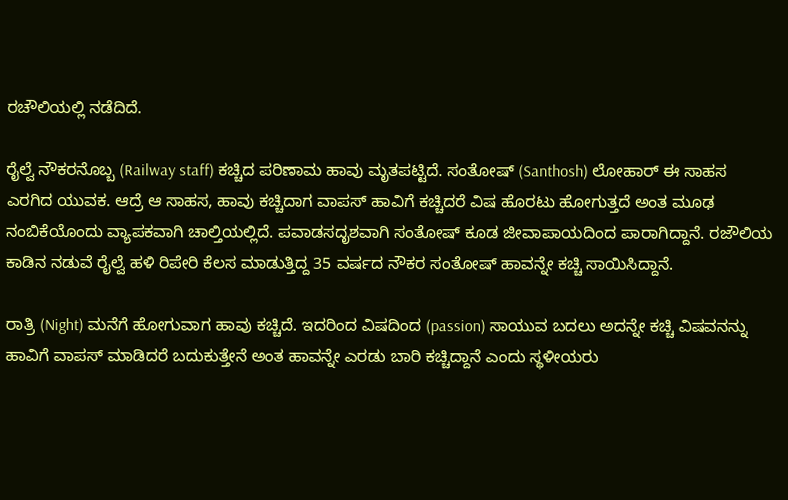ರಚೌಲಿಯಲ್ಲಿ ನಡೆದಿದೆ.

ರೈಲ್ವೆ ನೌಕರನೊಬ್ಬ (Railway staff) ಕಚ್ಚಿದ ಪರಿಣಾಮ ಹಾವು ಮೃತಪಟ್ಟಿದೆ. ಸಂತೋಷ್‌ (Santhosh) ಲೋಹಾರ್‌ ಈ ಸಾಹಸ ಎರಗಿದ ಯುವಕ. ಆದ್ರೆ ಆ ಸಾಹಸ, ಹಾವು ಕಚ್ಚಿದಾಗ ವಾಪಸ್‌ ಹಾವಿಗೆ ಕಚ್ಚಿದರೆ ವಿಷ ಹೊರಟು ಹೋಗುತ್ತದೆ ಅಂತ ಮೂಢ ನಂಬಿಕೆಯೊಂದು ವ್ಯಾಪಕವಾಗಿ ಚಾಲ್ತಿಯಲ್ಲಿದೆ. ಪವಾಡಸದೃಶವಾಗಿ ಸಂತೋಷ್‌ ಕೂಡ ಜೀವಾಪಾಯದಿಂದ ಪಾರಾಗಿದ್ದಾನೆ. ರಜೌಲಿಯ ಕಾಡಿನ ನಡುವೆ ರೈಲ್ವೆ ಹಳಿ ರಿಪೇರಿ ಕೆಲಸ ಮಾಡುತ್ತಿದ್ದ 35 ವರ್ಷದ ನೌಕರ ಸಂತೋಷ್ ಹಾವನ್ನೇ ಕಚ್ಚಿ ಸಾಯಿಸಿದ್ದಾನೆ.

ರಾತ್ರಿ (Night) ಮನೆಗೆ ಹೋಗುವಾಗ ಹಾವು ಕಚ್ಚಿದೆ. ಇದರಿಂದ ವಿಷದಿಂದ (passion) ಸಾಯುವ ಬದಲು ಅದನ್ನೇ ಕಚ್ಚಿ ವಿಷವನನ್ನು ಹಾವಿಗೆ ವಾಪಸ್ ಮಾಡಿದರೆ ಬದುಕುತ್ತೇನೆ ಅಂತ ಹಾವನ್ನೇ ಎರಡು ಬಾರಿ ಕಚ್ಚಿದ್ದಾನೆ ಎಂದು ಸ್ಥಳೀಯರು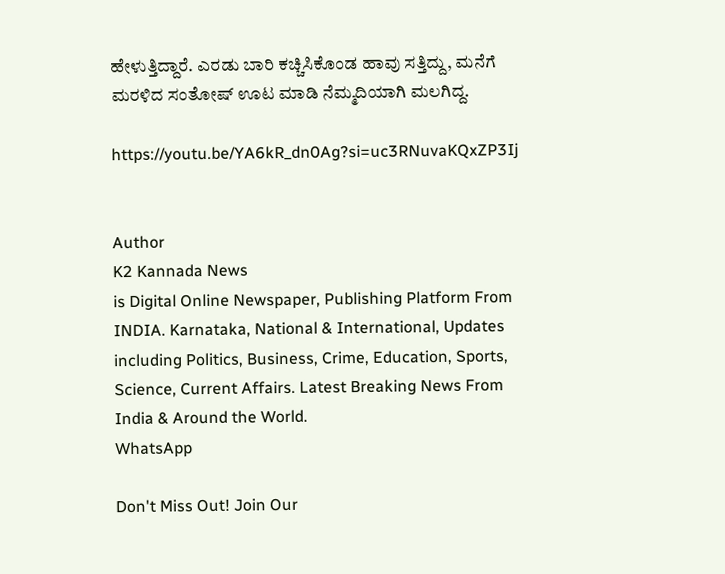ಹೇಳುತ್ತಿದ್ದಾರೆ. ಎರಡು ಬಾರಿ ಕಚ್ಚಿಸಿಕೊಂಡ ಹಾವು ಸತ್ತಿದ್ದು, ಮನೆಗೆ ಮರಳಿದ ಸಂತೋಷ್ ಊಟ ಮಾಡಿ ನೆಮ್ಮದಿಯಾಗಿ ಮಲಗಿದ್ದ.

https://youtu.be/YA6kR_dn0Ag?si=uc3RNuvaKQxZP3Ij


Author
K2 Kannada News
is Digital Online Newspaper, Publishing Platform From INDIA. Karnataka, National & International, Updates including Politics, Business, Crime, Education, Sports, Science, Current Affairs. Latest Breaking News From India & Around the World.
WhatsApp

Don't Miss Out! Join Our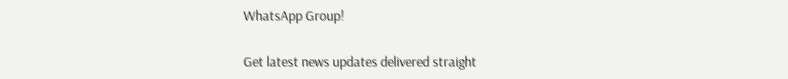WhatsApp Group!

Get latest news updates delivered straight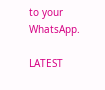to your WhatsApp.

LATEST